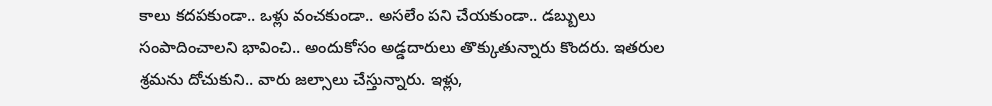కాలు కదపకుండా.. ఒళ్లు వంచకుండా.. అసలేం పని చేయకుండా.. డబ్బులు సంపాదించాలని భావించి.. అందుకోసం అడ్డదారులు తొక్కుతున్నారు కొందరు. ఇతరుల శ్రమను దోచుకుని.. వారు జల్సాలు చేస్తున్నారు. ఇళ్లు,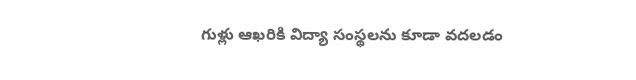గుళ్లు ఆఖరికి విద్యా సంస్థలను కూడా వదలడం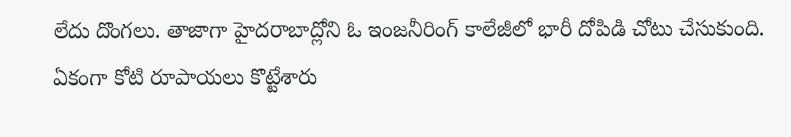లేదు దొంగలు. తాజాగా హైదరాబాద్లోని ఓ ఇంజనీరింగ్ కాలేజీలో భారీ దోపిడి చోటు చేసుకుంది. ఏకంగా కోటి రూపాయలు కొట్టేశారు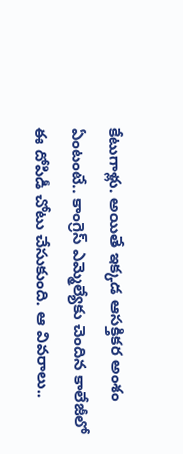కేటుగాళ్లు. అయితే ఇక్కడ ఆసక్తికర అంశం ఏంటంటే.. కాంగ్రెస్ ఎమ్మెల్యేకు చెందిన కాలేజీలో ఈ దోపిడీ చోటు చేసుకుంది. ఆ వివరాలు..